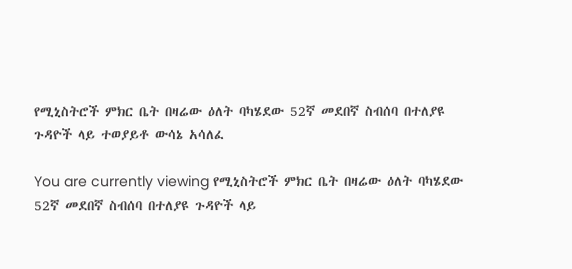የሚኒስትሮች ምክር ቤት በዛሬው ዕለት ባካሄደው 52ኛ መደበኛ ስብሰባ በተለያዩ ጉዳዮች ላይ ተወያይቶ ውሳኔ አሳለፈ

You are currently viewing የሚኒስትሮች ምክር ቤት በዛሬው ዕለት ባካሄደው 52ኛ መደበኛ ስብሰባ በተለያዩ ጉዳዮች ላይ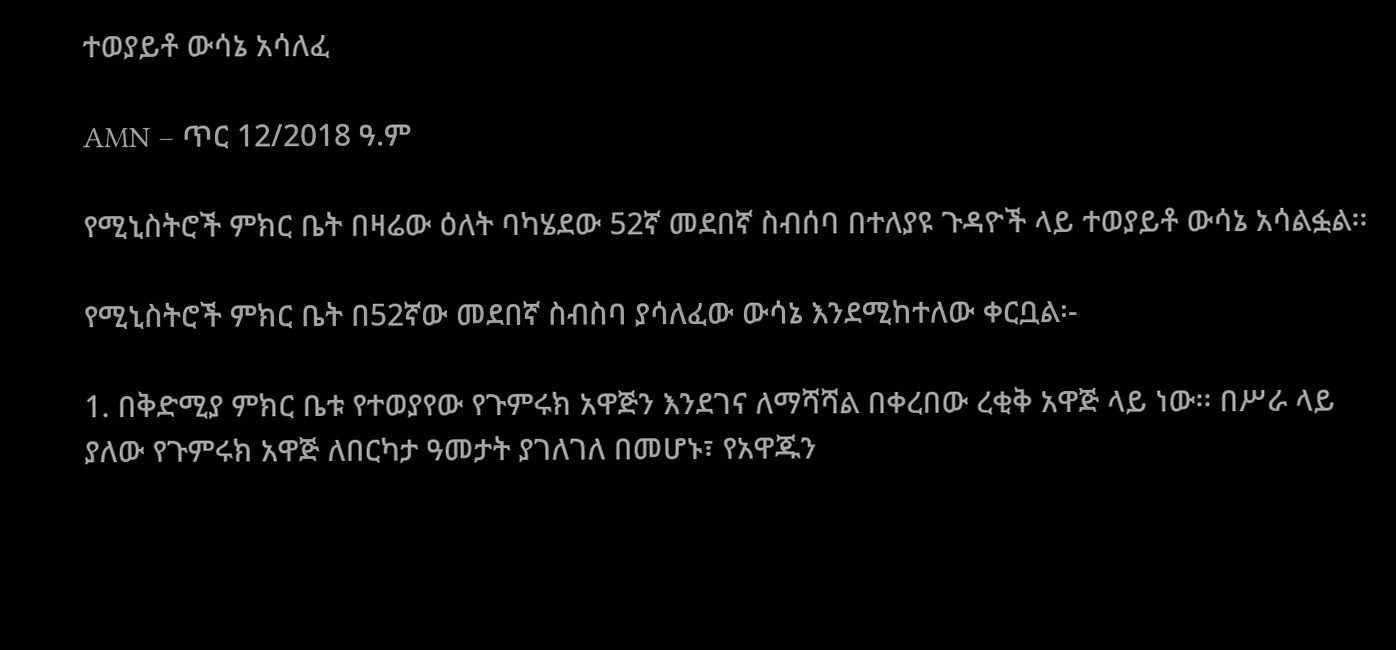ተወያይቶ ውሳኔ አሳለፈ

AMN – ጥር 12/2018 ዓ.ም

የሚኒስትሮች ምክር ቤት በዛሬው ዕለት ባካሄደው 52ኛ መደበኛ ስብሰባ በተለያዩ ጉዳዮች ላይ ተወያይቶ ውሳኔ አሳልፏል፡፡

የሚኒስትሮች ምክር ቤት በ52ኛው መደበኛ ስብስባ ያሳለፈው ውሳኔ እንደሚከተለው ቀርቧል፡-

1. በቅድሚያ ምክር ቤቱ የተወያየው የጉምሩክ አዋጅን እንደገና ለማሻሻል በቀረበው ረቂቅ አዋጅ ላይ ነው፡፡ በሥራ ላይ ያለው የጉምሩክ አዋጅ ለበርካታ ዓመታት ያገለገለ በመሆኑ፣ የአዋጁን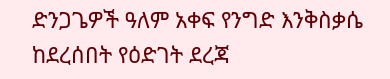ድንጋጌዎች ዓለም አቀፍ የንግድ እንቅስቃሴ ከደረሰበት የዕድገት ደረጃ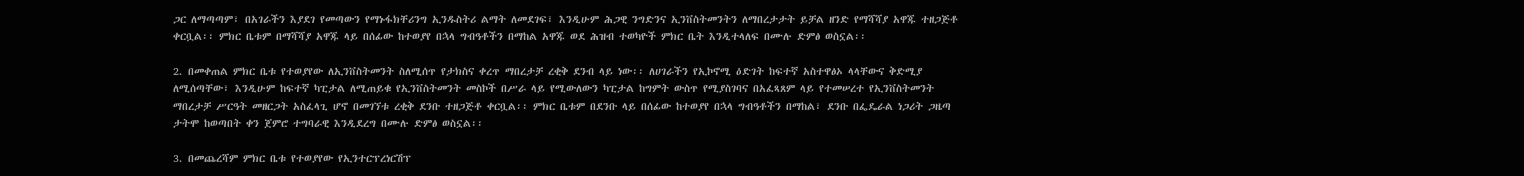ጋር ለማጣጣም፣ በአገራችን እያደገ የመጣውን የማኑፋክቸሪንግ ኢንዱስትሪ ልማት ለመደገፍ፣ እንዲሁም ሕጋዊ ንግድንና ኢንቨስትመንትን ለማበረታታት ይቻል ዘንድ የማሻሻያ አዋጁ ተዘጋጅቶ ቀርቧል፡፡ ምክር ቤቱም በማሻሻያ አዋጁ ላይ በሰፊው ከተወያየ በኋላ ግብዓቶችን በማከል አዋጁ ወደ ሕዝብ ተወካዮች ምክር ቤት እንዲተላለፍ በሙሉ ድምፅ ወስኗል፡፡

2. በመቀጠል ምክር ቤቱ የተወያየው ለኢንቨስትመንት ስለሚሰጥ የታክስና ቀረጥ ማበረታቻ ረቂቅ ደንብ ላይ ነው፡፡ ለሀገራችን የኢኮኖሚ ዕድገት ከፍተኛ አስተዋፅኦ ላላቸውና ቅድሚያ ለሚሰጣቸው፣ እንዲሁም ከፍተኛ ካፒታል ለሚጠይቁ የኢንቨስትመንት መስኮች በሥራ ላይ የሚውለውን ካፒታል ከግምት ውስጥ የሚያስገባና በአፈጻጸም ላይ የተመሠረተ የኢንቨስትመንት ማበረታቻ ሥርዓት መዘርጋት አስፈላጊ ሆኖ በመገኘቱ ረቂቅ ደንቡ ተዘጋጅቶ ቀርቧል፡፡ ምክር ቤቱም በደንቡ ላይ በሰፊው ከተወያየ በኋላ ግብዓቶችን በማከል፣ ደንቡ በፌዴራል ነጋሪት ጋዜጣ ታትሞ ከወጣበት ቀን ጀምሮ ተግባራዊ እንዲደረግ በሙሉ ድምፅ ወስኗል፡፡

3. በመጨረሻም ምክር ቤቱ የተወያየው የኢንተርፕረነርሽፕ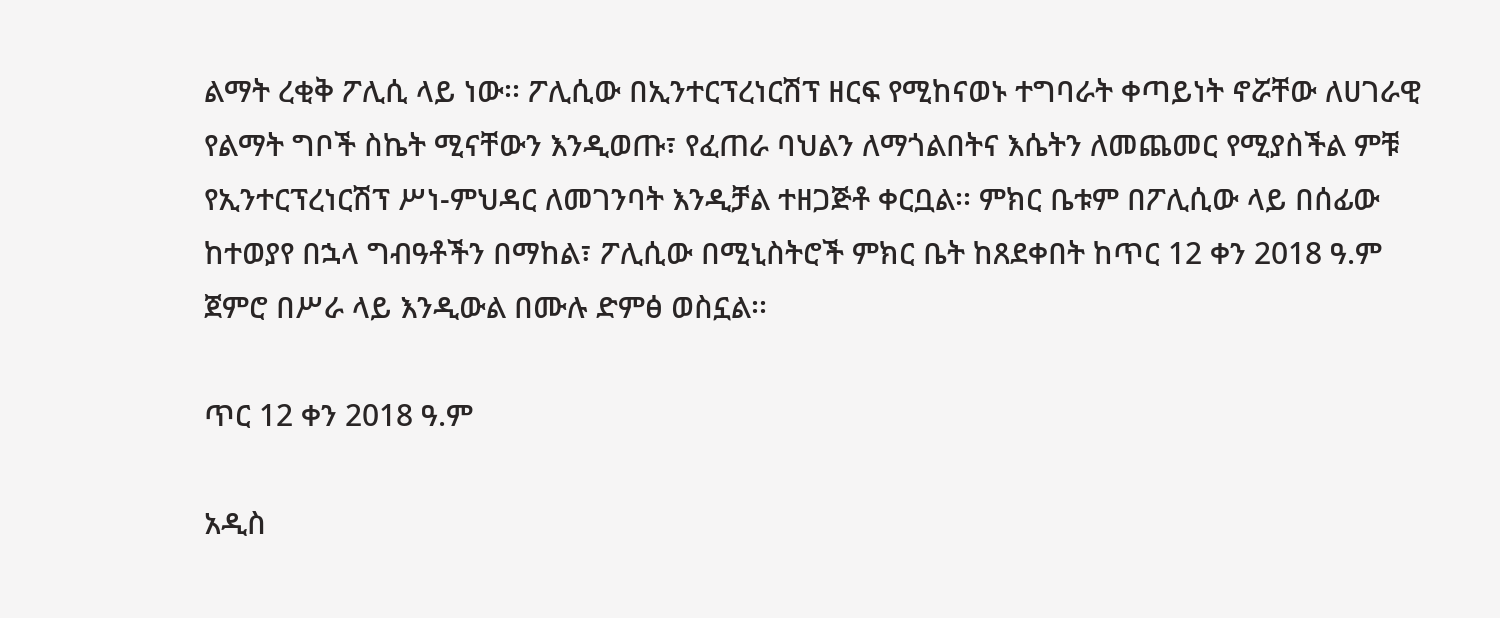ልማት ረቂቅ ፖሊሲ ላይ ነው፡፡ ፖሊሲው በኢንተርፕረነርሽፕ ዘርፍ የሚከናወኑ ተግባራት ቀጣይነት ኖሯቸው ለሀገራዊ የልማት ግቦች ስኬት ሚናቸውን እንዲወጡ፣ የፈጠራ ባህልን ለማጎልበትና እሴትን ለመጨመር የሚያስችል ምቹ የኢንተርፕረነርሽፕ ሥነ-ምህዳር ለመገንባት እንዲቻል ተዘጋጅቶ ቀርቧል፡፡ ምክር ቤቱም በፖሊሲው ላይ በሰፊው ከተወያየ በኋላ ግብዓቶችን በማከል፣ ፖሊሲው በሚኒስትሮች ምክር ቤት ከጸደቀበት ከጥር 12 ቀን 2018 ዓ.ም ጀምሮ በሥራ ላይ እንዲውል በሙሉ ድምፅ ወስኗል፡፡

ጥር 12 ቀን 2018 ዓ.ም

አዲስ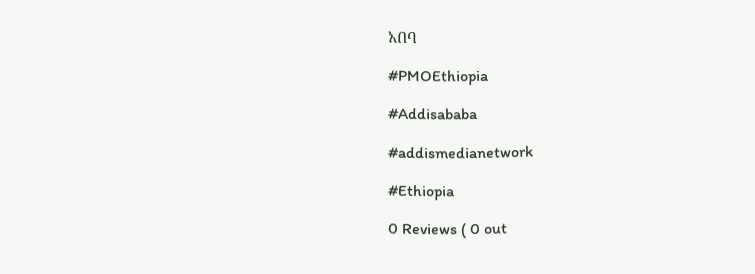አበባ

#PMOEthiopia

#Addisababa

#addismedianetwork

#Ethiopia

0 Reviews ( 0 out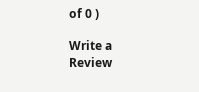of 0 )

Write a Review